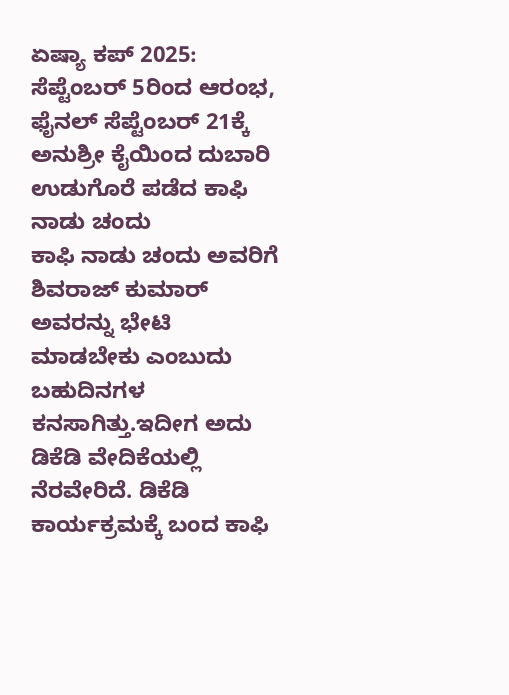ಏಷ್ಯಾ ಕಪ್ 2025: ಸೆಪ್ಟೆಂಬರ್ 5ರಿಂದ ಆರಂಭ, ಫೈನಲ್ ಸೆಪ್ಟೆಂಬರ್ 21ಕ್ಕೆ
ಅನುಶ್ರೀ ಕೈಯಿಂದ ದುಬಾರಿ ಉಡುಗೊರೆ ಪಡೆದ ಕಾಫಿ ನಾಡು ಚಂದು
ಕಾಫಿ ನಾಡು ಚಂದು ಅವರಿಗೆ ಶಿವರಾಜ್ ಕುಮಾರ್ ಅವರನ್ನು ಭೇಟಿ ಮಾಡಬೇಕು ಎಂಬುದು ಬಹುದಿನಗಳ ಕನಸಾಗಿತ್ತು.ಇದೀಗ ಅದು ಡಿಕೆಡಿ ವೇದಿಕೆಯಲ್ಲಿ ನೆರವೇರಿದೆ. ಡಿಕೆಡಿ ಕಾರ್ಯಕ್ರಮಕ್ಕೆ ಬಂದ ಕಾಫಿ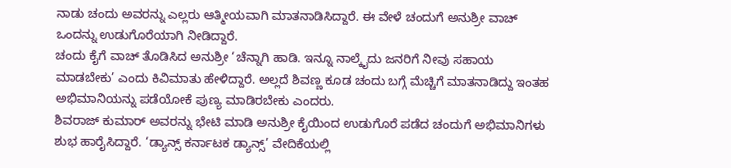ನಾಡು ಚಂದು ಅವರನ್ನು ಎಲ್ಲರು ಆತ್ಮೀಯವಾಗಿ ಮಾತನಾಡಿಸಿದ್ದಾರೆ. ಈ ವೇಳೆ ಚಂದುಗೆ ಅನುಶ್ರೀ ವಾಚ್ ಒಂದನ್ನು ಉಡುಗೊರೆಯಾಗಿ ನೀಡಿದ್ದಾರೆ.
ಚಂದು ಕೈಗೆ ವಾಚ್ ತೊಡಿಸಿದ ಅನುಶ್ರೀ ‘ಚೆನ್ನಾಗಿ ಹಾಡಿ. ಇನ್ನೂ ನಾಲ್ಕೈದು ಜನರಿಗೆ ನೀವು ಸಹಾಯ ಮಾಡಬೇಕು’ ಎಂದು ಕಿವಿಮಾತು ಹೇಳಿದ್ದಾರೆ. ಅಲ್ಲದೆ ಶಿವಣ್ಣ ಕೂಡ ಚಂದು ಬಗ್ಗೆ ಮೆಚ್ಚಿಗೆ ಮಾತನಾಡಿದ್ದು ಇಂತಹ ಅಭಿಮಾನಿಯನ್ನು ಪಡೆಯೋಕೆ ಪುಣ್ಯ ಮಾಡಿರಬೇಕು ಎಂದರು.
ಶಿವರಾಜ್ ಕುಮಾರ್ ಅವರನ್ನು ಭೇಟಿ ಮಾಡಿ ಅನುಶ್ರೀ ಕೈಯಿಂದ ಉಡುಗೊರೆ ಪಡೆದ ಚಂದುಗೆ ಅಭಿಮಾನಿಗಳು ಶುಭ ಹಾರೈಸಿದ್ದಾರೆ. ‘ಡ್ಯಾನ್ಸ್ ಕರ್ನಾಟಕ ಡ್ಯಾನ್ಸ್’ ವೇದಿಕೆಯಲ್ಲಿ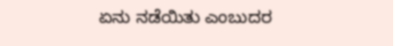ಏನು ನಡೆಯಿತು ಎಂಬುದರ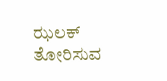ಝಲಕ್ ತೋರಿಸುವ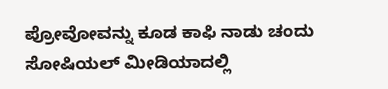ಪ್ರೋವೋವನ್ನು ಕೂಡ ಕಾಫಿ ನಾಡು ಚಂದು ಸೋಷಿಯಲ್ ಮೀಡಿಯಾದಲ್ಲಿ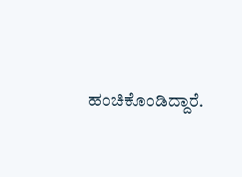ಹಂಚಿಕೊಂಡಿದ್ದಾರೆ.